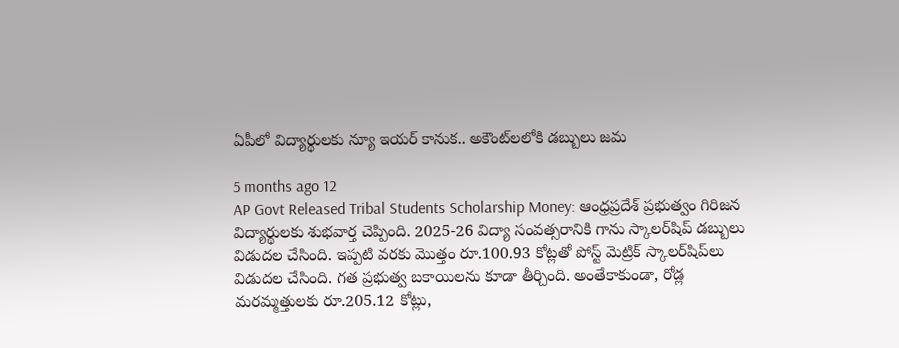ఏపీలో విద్యార్థులకు న్యూ ఇయర్ కానుక.. అకౌంట్‌లలోకి డబ్బులు జమ

5 months ago 12
AP Govt Released Tribal Students Scholarship Money: ఆంధ్రప్రదేశ్ ప్రభుత్వం గిరిజన విద్యార్థులకు శుభవార్త చెప్పింది. 2025-26 విద్యా సంవత్సరానికి గాను స్కాలర్‌షిప్ డబ్బులు విడుదల చేసింది. ఇప్పటి వరకు మొత్తం రూ.100.93 కోట్లతో పోస్ట్ మెట్రిక్ స్కాలర్‌షిప్‌లు విడుదల చేసింది. గత ప్రభుత్వ బకాయిలను కూడా తీర్చింది. అంతేకాకుండా, రోడ్ల మరమ్మత్తులకు రూ.205.12 కోట్లు,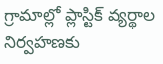గ్రామాల్లో ప్లాస్టిక్ వ్యర్థాల నిర్వహణకు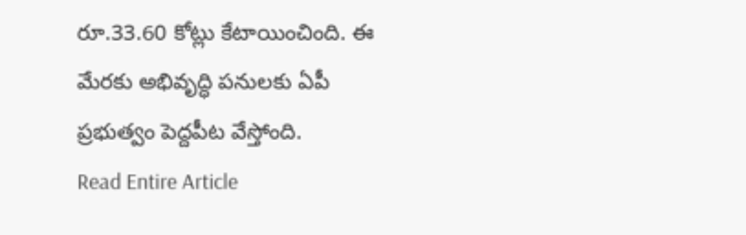రూ.33.60 కోట్లు కేటాయించింది. ఈ మేరకు అభివృద్ధి పనులకు ఏపీ ప్రభుత్వం పెద్దపీట వేస్తోంది.
Read Entire Article